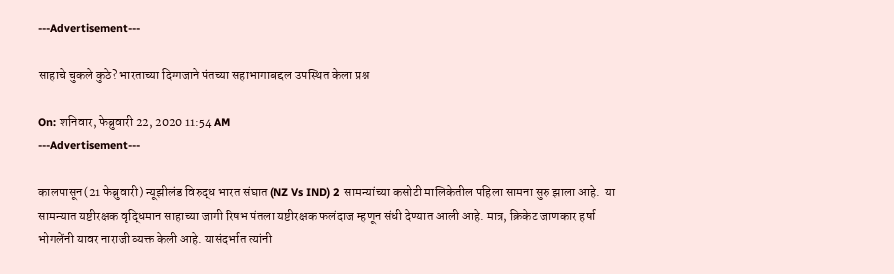---Advertisement---

साहाचे चुकले कुठे? भारताच्या दिग्गजाने पंतच्या सहाभागाबद्दल उपस्थित केला प्रश्न

On: शनिवार, फेब्रुवारी 22, 2020 11:54 AM
---Advertisement---

कालपासून(21 फेब्रुवारी) न्यूझीलंड विरुद्ध भारत संघात (NZ Vs IND) 2 सामन्यांच्या कसोटी मालिकेतील पहिला सामना सुरु झाला आहे.  या सामन्यात यष्टीरक्षक वृद्धिमान साहाच्या जागी रिषभ पंतला यष्टीरक्षक फलंदाज म्हणून संधी देण्यात आली आहे. मात्र, क्रिकेट जाणकार हर्षा भोगलेंनी यावर नाराजी व्यक्त केली आहे. यासंदर्भात त्यांनी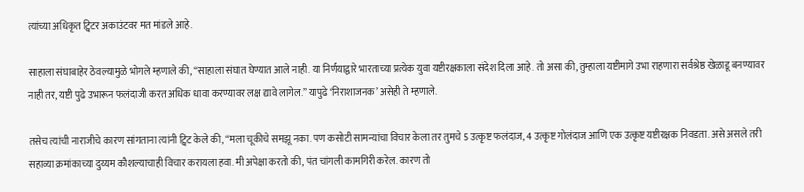त्यांच्या अधिकृत ट्विटर अकाउंटवर मत मांडले आहे.

साहाला संघाबाहेर ठेवल्यामुळे भोगले म्हणाले की, “साहाला संघात घेण्यात आले नाही. या निर्णयाद्वारे भारताच्या प्रत्येक युवा यष्टीरक्षकाला संदेश दिला आहे. तो असा की, तुम्हाला यष्टीमागे उभा राहणारा सर्वश्रेष्ठ खेळाडू बनण्यावर नाही तर, यष्टी पुढे उभारून फलंदाजी करत अधिक धावा करण्यावर लक्ष द्यावे लागेल.” यापुढे ‘निराशाजनक’ असेही ते म्हणाले.

तसेच त्यांची नाराजीचे कारण सांगताना त्यांनी ट्विट केले की, “मला चूकीचे समझू नका. पण कसोटी सामन्यांचा विचार केला तर तुमचे 5 उत्कृष्ट फलंदाज, 4 उत्कृष्ट गोलंदाज आणि एक उत्कृष्ट यष्टीरक्षक निवडता. असे असले तरी सहाव्या क्रमांकाच्या दुय्यम कौशल्याचाही विचार करायला हवा. मी अपेक्षा करतो की, पंत चांगली कामगिरी करेल. कारण तो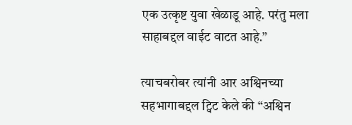एक उत्कृष्ट युवा खेळाडू आहे. परंतु मला साहाबद्दल वाईट वाटत आहे.”

त्याचबरोबर त्यांनी आर अश्विनच्या सहभागाबद्दल ट्विट केले की “अश्विन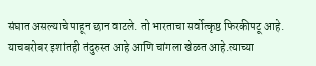संघात असल्याचे पाहून छान वाटले. तो भारताचा सर्वोत्कृष्ठ फिरकीपटू आहे. याचबरोबर इशांतही तंदुरुस्त आहे आणि चांगला खेळत आहे.त्याच्या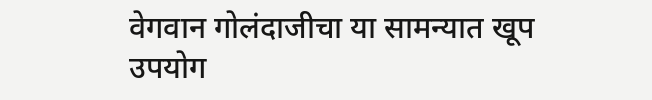वेगवान गोलंदाजीचा या सामन्यात खूप उपयोग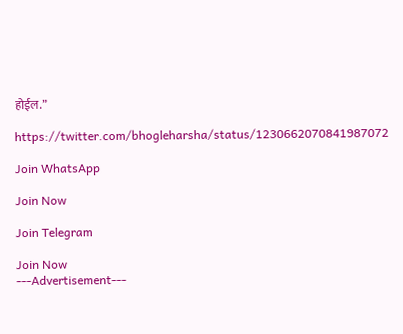होईल.”

https://twitter.com/bhogleharsha/status/1230662070841987072

Join WhatsApp

Join Now

Join Telegram

Join Now
---Advertisement---